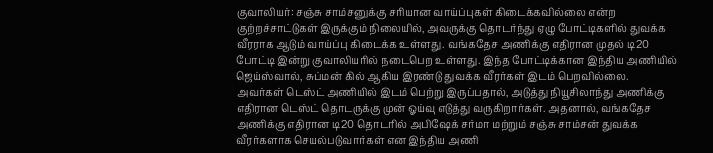குவாலியர்: சஞ்சு சாம்சனுக்கு சரியான வாய்ப்புகள் கிடைக்கவில்லை என்ற குற்றச்சாட்டுகள் இருக்கும் நிலையில், அவருக்கு தொடர்ந்து ஏழு போட்டிகளில் துவக்க வீரராக ஆடும் வாய்ப்பு கிடைக்க உள்ளது. வங்கதேச அணிக்கு எதிரான முதல் டி20 போட்டி இன்று குவாலியரில் நடைபெற உள்ளது. இந்த போட்டிக்கான இந்திய அணியில் ஜெய்ஸ்வால், சுப்மன் கில் ஆகிய இரண்டு துவக்க வீரர்கள் இடம் பெறவில்லை.
அவர்கள் டெஸ்ட் அணியில் இடம் பெற்று இருப்பதால், அடுத்து நியூசிலாந்து அணிக்கு எதிரான டெஸ்ட் தொடருக்கு முன் ஓய்வு எடுத்து வருகிறார்கள். அதனால், வங்கதேச அணிக்கு எதிரான டி20 தொடரில் அபிஷேக் சர்மா மற்றும் சஞ்சு சாம்சன் துவக்க வீரர்களாக செயல்படுவார்கள் என இந்திய அணி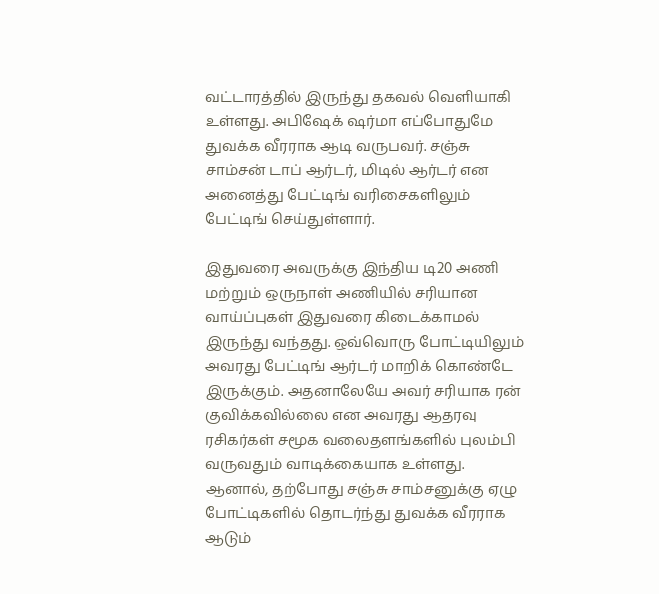வட்டாரத்தில் இருந்து தகவல் வெளியாகி உள்ளது. அபிஷேக் ஷர்மா எப்போதுமே துவக்க வீரராக ஆடி வருபவர். சஞ்சு சாம்சன் டாப் ஆர்டர், மிடில் ஆர்டர் என அனைத்து பேட்டிங் வரிசைகளிலும் பேட்டிங் செய்துள்ளார்.

இதுவரை அவருக்கு இந்திய டி20 அணி மற்றும் ஒருநாள் அணியில் சரியான வாய்ப்புகள் இதுவரை கிடைக்காமல் இருந்து வந்தது. ஒவ்வொரு போட்டியிலும் அவரது பேட்டிங் ஆர்டர் மாறிக் கொண்டே இருக்கும். அதனாலேயே அவர் சரியாக ரன் குவிக்கவில்லை என அவரது ஆதரவு ரசிகர்கள் சமூக வலைதளங்களில் புலம்பி வருவதும் வாடிக்கையாக உள்ளது. ஆனால், தற்போது சஞ்சு சாம்சனுக்கு ஏழு போட்டிகளில் தொடர்ந்து துவக்க வீரராக ஆடும்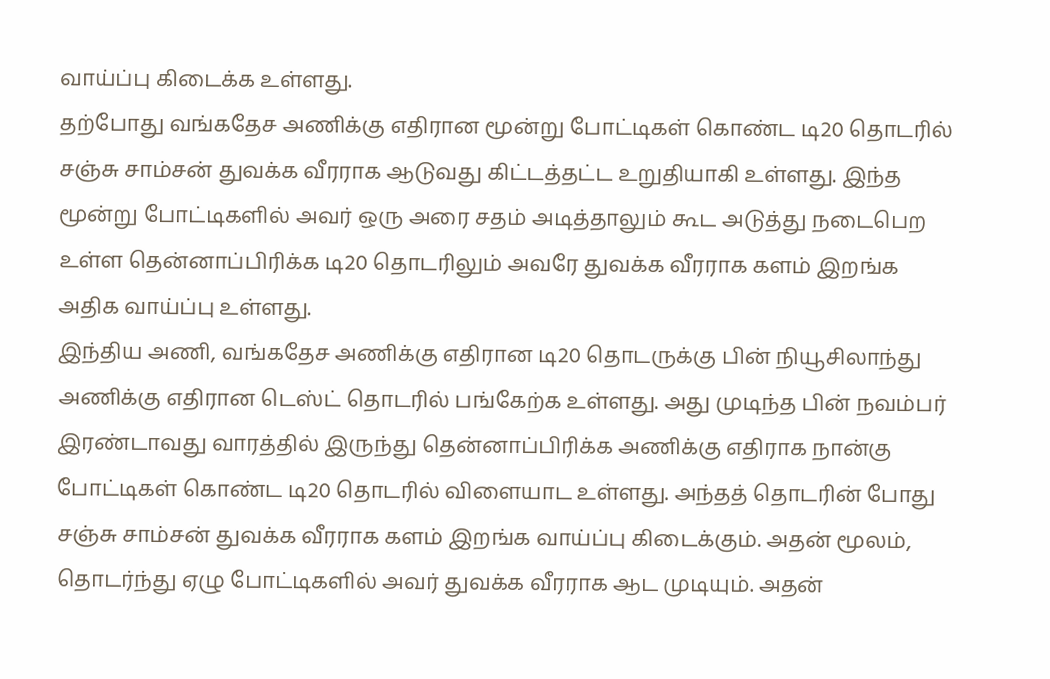வாய்ப்பு கிடைக்க உள்ளது.
தற்போது வங்கதேச அணிக்கு எதிரான மூன்று போட்டிகள் கொண்ட டி20 தொடரில் சஞ்சு சாம்சன் துவக்க வீரராக ஆடுவது கிட்டத்தட்ட உறுதியாகி உள்ளது. இந்த மூன்று போட்டிகளில் அவர் ஒரு அரை சதம் அடித்தாலும் கூட அடுத்து நடைபெற உள்ள தென்னாப்பிரிக்க டி20 தொடரிலும் அவரே துவக்க வீரராக களம் இறங்க அதிக வாய்ப்பு உள்ளது.
இந்திய அணி, வங்கதேச அணிக்கு எதிரான டி20 தொடருக்கு பின் நியூசிலாந்து அணிக்கு எதிரான டெஸ்ட் தொடரில் பங்கேற்க உள்ளது. அது முடிந்த பின் நவம்பர் இரண்டாவது வாரத்தில் இருந்து தென்னாப்பிரிக்க அணிக்கு எதிராக நான்கு போட்டிகள் கொண்ட டி20 தொடரில் விளையாட உள்ளது. அந்தத் தொடரின் போது சஞ்சு சாம்சன் துவக்க வீரராக களம் இறங்க வாய்ப்பு கிடைக்கும். அதன் மூலம், தொடர்ந்து ஏழு போட்டிகளில் அவர் துவக்க வீரராக ஆட முடியும். அதன்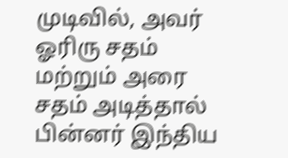முடிவில், அவர் ஓரிரு சதம் மற்றும் அரை சதம் அடித்தால் பின்னர் இந்திய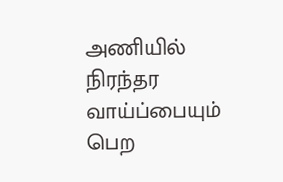அணியில் நிரந்தர வாய்ப்பையும் பெற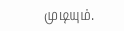முடியும்.